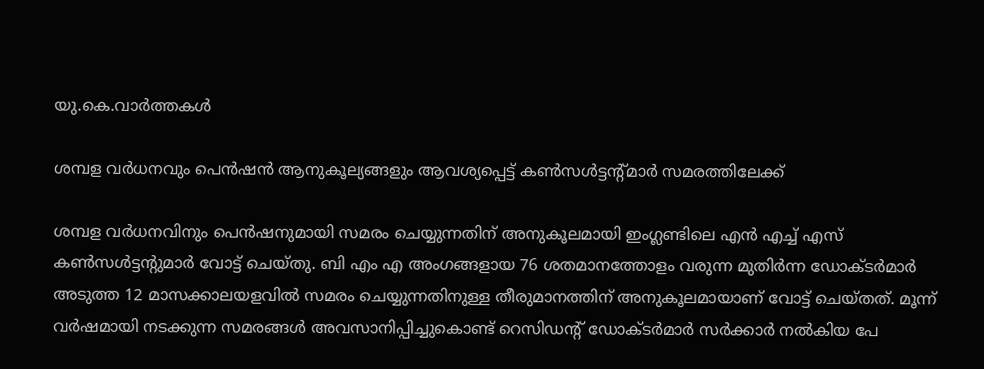യു.കെ.വാര്‍ത്തകള്‍

ശമ്പള വര്‍ധനവും പെന്‍ഷന്‍ ആനുകൂല്യങ്ങളും ആവശ്യപ്പെട്ട് കണ്‍സള്‍ട്ടന്റ്മാര്‍ സമരത്തിലേക്ക്

ശമ്പള വര്‍ധനവിനും പെന്‍ഷനുമായി സമരം ചെയ്യുന്നതിന് അനുകൂലമായി ഇംഗ്ലണ്ടിലെ എന്‍ എച്ച് എസ് കണ്‍സള്‍ട്ടന്റുമാര്‍ വോട്ട് ചെയ്തു. ബി എം എ അംഗങ്ങളായ 76 ശതമാനത്തോളം വരുന്ന മുതിര്‍ന്ന ഡോക്ടര്‍മാര്‍ അടുത്ത 12 മാസക്കാലയളവില്‍ സമരം ചെയ്യുന്നതിനുള്ള തീരുമാനത്തിന് അനുകൂലമായാണ് വോട്ട് ചെയ്തത്. മൂന്ന് വര്‍ഷമായി നടക്കുന്ന സമരങ്ങള്‍ അവസാനിപ്പിച്ചുകൊണ്ട് റെസിഡന്റ് ഡോക്ടര്‍മാര്‍ സര്‍ക്കാര്‍ നല്‍കിയ പേ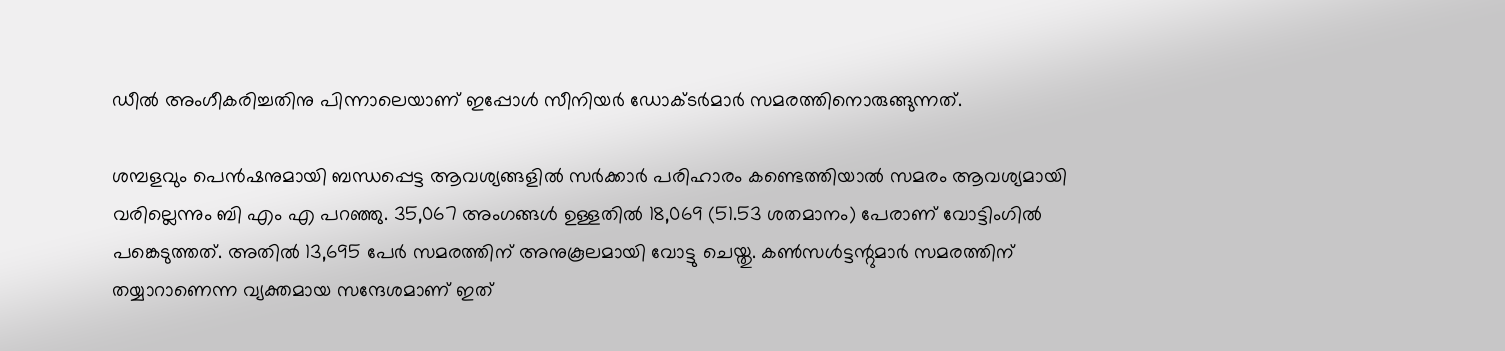ഡീല്‍ അംഗീകരിച്ചതിനു പിന്നാലെയാണ് ഇപ്പോള്‍ സീനിയര്‍ ഡോക്ടര്‍മാര്‍ സമരത്തിനൊരുങ്ങുന്നത്.

ശമ്പളവും പെന്‍ഷനുമായി ബന്ധപ്പെട്ട ആവശ്യങ്ങളില്‍ സര്‍ക്കാര്‍ പരിഹാരം കണ്ടെത്തിയാല്‍ സമരം ആവശ്യമായി വരില്ലെന്നും ബി എം എ പറഞ്ഞു. 35,067 അംഗങ്ങള്‍ ഉള്ളതില്‍ 18,069 (51.53 ശതമാനം) പേരാണ് വോട്ടിംഗില്‍ പങ്കെടുത്തത്. അതില്‍ 13,695 പേര്‍ സമരത്തിന് അനുകൂലമായി വോട്ടു ചെയ്തു. കണ്‍സള്‍ട്ടന്റുമാര്‍ സമരത്തിന് തയ്യാറാണെന്ന വ്യക്തമായ സന്ദേശമാണ് ഇത്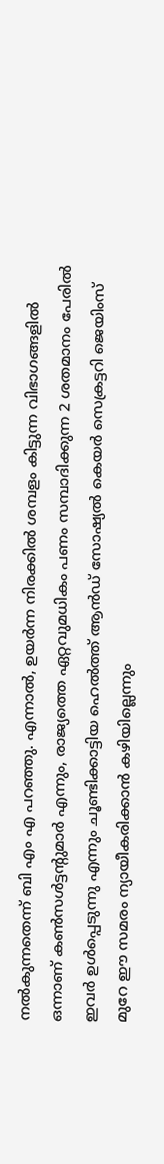നല്‍കുന്നതെന്ന് ബി എം എ പറഞ്ഞു. എന്നാല്‍, ഉയര്‍ന്ന നിരക്കില്‍ ശമ്പളം കിട്ടുന്ന വിഭാഗങ്ങളില്‍ ഒന്നാണ് കണ്‍സള്‍ട്ടന്റുമാര്‍ എന്നും, രാജ്യത്തെ ഏറ്റവുമധികം പണം സമ്പാദിക്കുന്ന 2 ശതമാനം പേരില്‍ ഇവര്‍ ഉള്‍പ്പെടുന്നു എന്നും ചൂണ്ടിക്കാട്ടിയ ഹെല്‍ത്ത് ആന്‍ഡ് സോഷ്യല്‍ കെയര്‍ സെക്രട്ടറി ജെയിംസ് മുറേ ഈ സമരം ന്യായീകരിക്കാന്‍ കഴിയില്ലെന്നും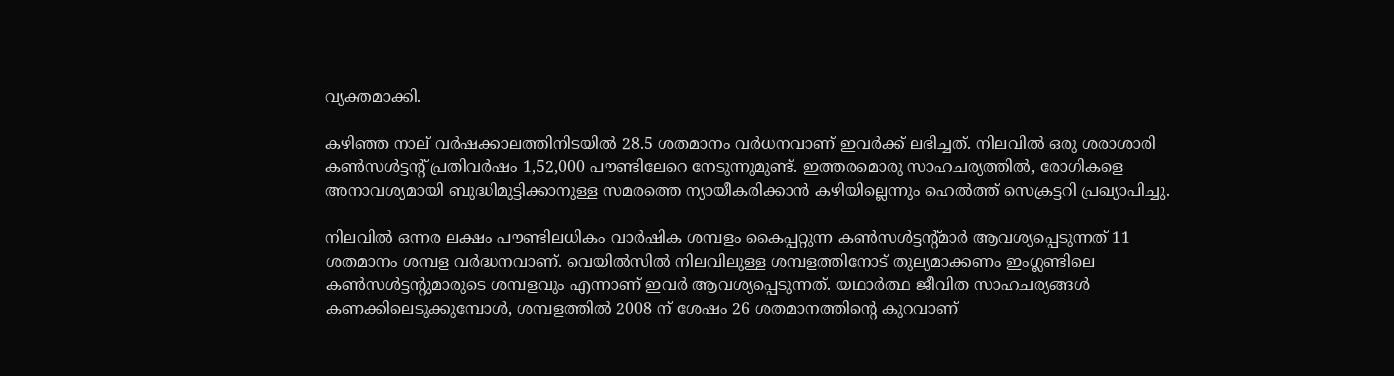വ്യക്തമാക്കി.

കഴിഞ്ഞ നാല് വര്‍ഷക്കാലത്തിനിടയില്‍ 28.5 ശതമാനം വര്‍ധനവാണ് ഇവര്‍ക്ക് ലഭിച്ചത്. നിലവില്‍ ഒരു ശരാശാരി കണ്‍സള്‍ട്ടന്റ് പ്രതിവര്‍ഷം 1,52,000 പൗണ്ടിലേറെ നേടുന്നുമുണ്ട്. ഇത്തരമൊരു സാഹചര്യത്തില്‍, രോഗികളെ അനാവശ്യമായി ബുദ്ധിമുട്ടിക്കാനുള്ള സമരത്തെ ന്യായീകരിക്കാന്‍ കഴിയില്ലെന്നും ഹെല്‍ത്ത് സെക്രട്ടറി പ്രഖ്യാപിച്ചു.

നിലവില്‍ ഒന്നര ലക്ഷം പൗണ്ടിലധികം വാര്‍ഷിക ശമ്പളം കൈപ്പറ്റുന്ന കണ്‍സള്‍ട്ടന്റ്മാര്‍ ആവശ്യപ്പെടുന്നത് 11 ശതമാനം ശമ്പള വര്‍ദ്ധനവാണ്. വെയില്‍സില്‍ നിലവിലുള്ള ശമ്പളത്തിനോട് തുല്യമാക്കണം ഇംഗ്ലണ്ടിലെ കണ്‍സള്‍ട്ടന്റുമാരുടെ ശമ്പളവും എന്നാണ് ഇവര്‍ ആവശ്യപ്പെടുന്നത്. യഥാര്‍ത്ഥ ജീവിത സാഹചര്യങ്ങള്‍ കണക്കിലെടുക്കുമ്പോള്‍, ശമ്പളത്തില്‍ 2008 ന് ശേഷം 26 ശതമാനത്തിന്റെ കുറവാണ്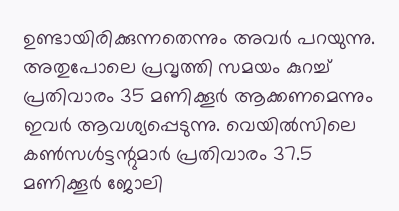ഉണ്ടായിരിക്കുന്നതെന്നും അവര്‍ പറയുന്നു. അതുപോലെ പ്രവൃത്തി സമയം കുറച്ച് പ്രതിവാരം 35 മണിക്കൂര്‍ ആക്കണമെന്നും ഇവര്‍ ആവശ്യപ്പെടുന്നു. വെയില്‍സിലെ കണ്‍സള്‍ട്ടന്റുമാര്‍ പ്രതിവാരം 37.5 മണിക്കൂര്‍ ജോലി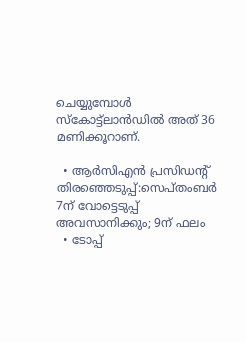ചെയ്യുമ്പോള്‍ സ്‌കോട്ട്‌ലാന്‍ഡില്‍ അത് 36 മണിക്കൂറാണ്.

  • ആര്‍സിഎന്‍ പ്രസിഡന്റ് തിരഞ്ഞെടുപ്പ്:സെപ്തംബര്‍ 7ന് വോട്ടെടുപ്പ് അവസാനിക്കും; 9ന് ഫലം
  • ടോപ്പ്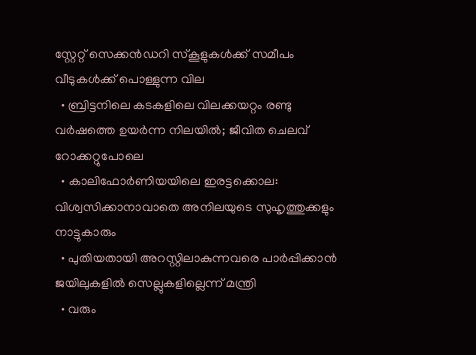സ്റ്റേറ്റ് സെക്കന്‍ഡറി സ്‌കൂളുകള്‍ക്ക് സമീപം വീടുകള്‍ക്ക് പൊള്ളുന്ന വില
  • ബ്രിട്ടനിലെ കടകളിലെ വിലക്കയറ്റം രണ്ടു വര്‍ഷത്തെ ഉയര്‍ന്ന നിലയില്‍; ജീവിത ചെലവ് റോക്കറ്റുപോലെ
  • കാലിഫോര്‍ണിയയിലെ ഇരട്ടക്കൊല: വിശ്വസിക്കാനാവാതെ അനിലയുടെ സുഹൃത്തുക്കളും നാട്ടുകാരും
  • പുതിയതായി അറസ്റ്റിലാകുന്നവരെ പാര്‍പ്പിക്കാന്‍ ജയിലുകളില്‍ സെല്ലുകളില്ലെന്ന് മന്ത്രി
  • വരും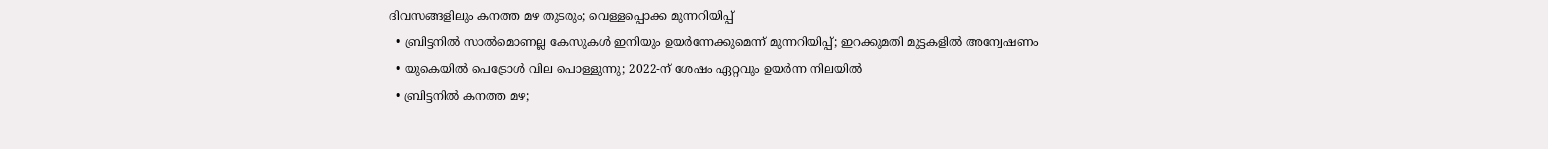ദിവസങ്ങളിലും കനത്ത മഴ തുടരും; വെള്ളപ്പൊക്ക മുന്നറിയിപ്പ്
  • ബ്രിട്ടനില്‍ സാല്‍മൊണല്ല കേസുകള്‍ ഇനിയും ഉയര്‍ന്നേക്കുമെന്ന് മുന്നറിയിപ്പ്; ഇറക്കുമതി മുട്ടകളില്‍ അന്വേഷണം
  • യുകെയില്‍ പെട്രോള്‍ വില പൊള്ളുന്നു; 2022-ന് ശേഷം ഏറ്റവും ഉയര്‍ന്ന നിലയില്‍
  • ബ്രിട്ടനില്‍ കനത്ത മഴ;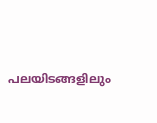പലയിടങ്ങളിലും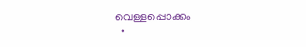വെള്ളപ്പൊക്കം
  •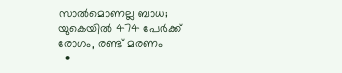സാല്‍മൊണല്ല ബാധ; യുകെയില്‍ 474 പേര്‍ക്ക് രോഗം, രണ്ട് മരണം
  •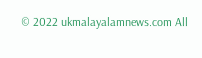© 2022 ukmalayalamnews.com All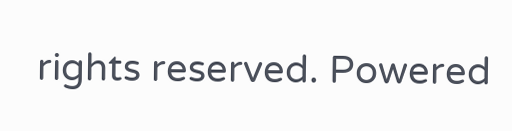rights reserved. Powered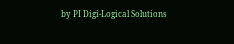by PI Digi-Logical Solutions